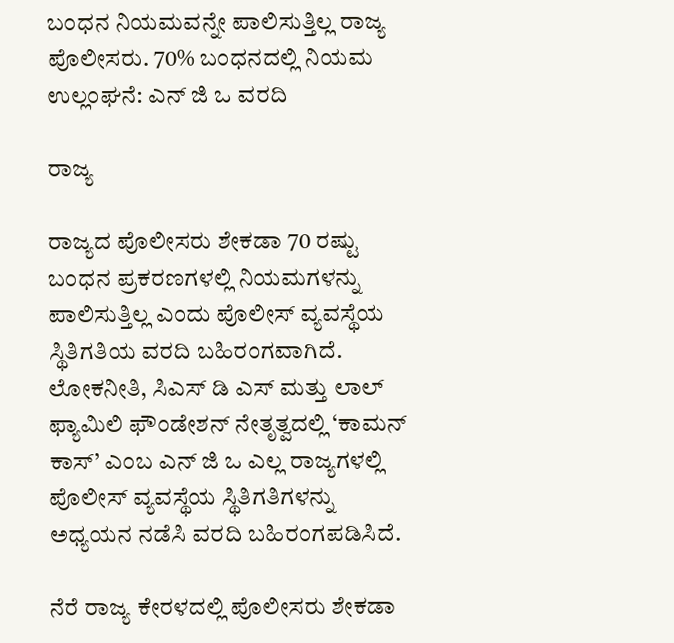ಬಂಧನ ನಿಯಮವನ್ನೇ ಪಾಲಿಸುತ್ತಿಲ್ಲ ರಾಜ್ಯ ಪೊಲೀಸರು. 70% ಬಂಧನದಲ್ಲಿ ನಿಯಮ ಉಲ್ಲಂಘನೆ: ಎನ್ ಜಿ ಒ ವರದಿ

ರಾಜ್ಯ

ರಾಜ್ಯದ ಪೊಲೀಸರು ಶೇಕಡಾ 70 ರಷ್ಟು ಬಂಧನ ಪ್ರಕರಣಗಳಲ್ಲಿ ನಿಯಮಗಳನ್ನು ಪಾಲಿಸುತ್ತಿಲ್ಲ ಎಂದು ಪೊಲೀಸ್ ವ್ಯವಸ್ಥೆಯ ಸ್ಥಿತಿಗತಿಯ ವರದಿ ಬಹಿರಂಗವಾಗಿದೆ. ಲೋಕನೀತಿ, ಸಿಎಸ್ ಡಿ ಎಸ್ ಮತ್ತು ಲಾಲ್ ಫ್ಯಾಮಿಲಿ ಫೌಂಡೇಶನ್ ನೇತೃತ್ವದಲ್ಲಿ ‘ಕಾಮನ್ ಕಾಸ್’ ಎಂಬ ಎನ್ ಜಿ ಒ ಎಲ್ಲ ರಾಜ್ಯಗಳಲ್ಲಿ ಪೊಲೀಸ್ ವ್ಯವಸ್ಥೆಯ ಸ್ಥಿತಿಗತಿಗಳನ್ನು ಅಧ್ಯಯನ ನಡೆಸಿ ವರದಿ ಬಹಿರಂಗಪಡಿಸಿದೆ.

ನೆರೆ ರಾಜ್ಯ ಕೇರಳದಲ್ಲಿ ಪೊಲೀಸರು ಶೇಕಡಾ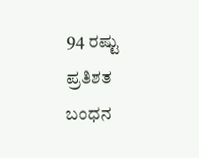94 ರಷ್ಟು ಪ್ರತಿಶತ ಬಂಧನ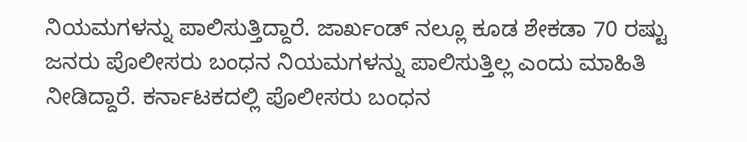ನಿಯಮಗಳನ್ನು ಪಾಲಿಸುತ್ತಿದ್ದಾರೆ. ಜಾರ್ಖಂಡ್ ನಲ್ಲೂ ಕೂಡ ಶೇಕಡಾ 70 ರಷ್ಟು ಜನರು ಪೊಲೀಸರು ಬಂಧನ ನಿಯಮಗಳನ್ನು ಪಾಲಿಸುತ್ತಿಲ್ಲ ಎಂದು ಮಾಹಿತಿ ನೀಡಿದ್ದಾರೆ. ಕರ್ನಾಟಕದಲ್ಲಿ ಪೊಲೀಸರು ಬಂಧನ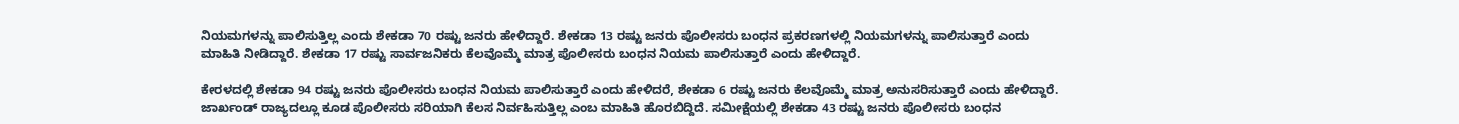ನಿಯಮಗಳನ್ನು ಪಾಲಿಸುತ್ತಿಲ್ಲ ಎಂದು ಶೇಕಡಾ 70 ರಷ್ಟು ಜನರು ಹೇಳಿದ್ದಾರೆ. ಶೇಕಡಾ 13 ರಷ್ಟು ಜನರು ಪೊಲೀಸರು ಬಂಧನ ಪ್ರಕರಣಗಳಲ್ಲಿ ನಿಯಮಗಳನ್ನು ಪಾಲಿಸುತ್ತಾರೆ ಎಂದು ಮಾಹಿತಿ ನೀಡಿದ್ದಾರೆ. ಶೇಕಡಾ 17 ರಷ್ಟು ಸಾರ್ವಜನಿಕರು ಕೆಲವೊಮ್ಮೆ ಮಾತ್ರ ಪೊಲೀಸರು ಬಂಧನ ನಿಯಮ ಪಾಲಿಸುತ್ತಾರೆ ಎಂದು ಹೇಳಿದ್ದಾರೆ.

ಕೇರಳದಲ್ಲಿ ಶೇಕಡಾ 94 ರಷ್ಟು ಜನರು ಪೊಲೀಸರು ಬಂಧನ ನಿಯಮ ಪಾಲಿಸುತ್ತಾರೆ ಎಂದು ಹೇಳಿದರೆ, ಶೇಕಡಾ 6 ರಷ್ಟು ಜನರು ಕೆಲವೊಮ್ಮೆ ಮಾತ್ರ ಅನುಸರಿಸುತ್ತಾರೆ ಎಂದು ಹೇಳಿದ್ದಾರೆ. ಜಾರ್ಖಂಡ್ ರಾಜ್ಯದಲ್ಲೂ ಕೂಡ ಪೊಲೀಸರು ಸರಿಯಾಗಿ ಕೆಲಸ ನಿರ್ವಹಿಸುತ್ತಿಲ್ಲ ಎಂಬ ಮಾಹಿತಿ ಹೊರಬಿದ್ದಿದೆ. ಸಮೀಕ್ಷೆಯಲ್ಲಿ ಶೇಕಡಾ 43 ರಷ್ಟು ಜನರು ಪೊಲೀಸರು ಬಂಧನ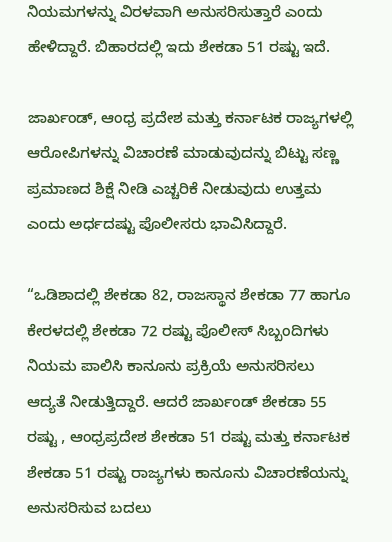ನಿಯಮಗಳನ್ನು ವಿರಳವಾಗಿ ಅನುಸರಿಸುತ್ತಾರೆ ಎಂದು ಹೇಳಿದ್ದಾರೆ. ಬಿಹಾರದಲ್ಲಿ ಇದು ಶೇಕಡಾ 51 ರಷ್ಟು ಇದೆ.

ಜಾರ್ಖಂಡ್, ಆಂಧ್ರ ಪ್ರದೇಶ ಮತ್ತು ಕರ್ನಾಟಕ ರಾಜ್ಯಗಳಲ್ಲಿ ಆರೋಪಿಗಳನ್ನು ವಿಚಾರಣೆ ಮಾಡುವುದನ್ನು ಬಿಟ್ಟು ಸಣ್ಣ ಪ್ರಮಾಣದ ಶಿಕ್ಷೆ ನೀಡಿ ಎಚ್ಚರಿಕೆ ನೀಡುವುದು ಉತ್ತಮ ಎಂದು ಅರ್ಧದಷ್ಟು ಪೊಲೀಸರು ಭಾವಿಸಿದ್ದಾರೆ.

“ಒಡಿಶಾದಲ್ಲಿ ಶೇಕಡಾ 82, ರಾಜಸ್ಥಾನ ಶೇಕಡಾ 77 ಹಾಗೂ ಕೇರಳದಲ್ಲಿ ಶೇಕಡಾ 72 ರಷ್ಟು ಪೊಲೀಸ್ ಸಿಬ್ಬಂದಿಗಳು ನಿಯಮ ಪಾಲಿಸಿ ಕಾನೂನು ಪ್ರಕ್ರಿಯೆ ಅನುಸರಿಸಲು ಆದ್ಯತೆ ನೀಡುತ್ತಿದ್ದಾರೆ. ಆದರೆ ಜಾರ್ಖಂಡ್ ಶೇಕಡಾ 55 ರಷ್ಟು , ಆಂಧ್ರಪ್ರದೇಶ ಶೇಕಡಾ 51 ರಷ್ಟು ಮತ್ತು ಕರ್ನಾಟಕ ಶೇಕಡಾ 51 ರಷ್ಟು ರಾಜ್ಯಗಳು ಕಾನೂನು ವಿಚಾರಣೆಯನ್ನು ಅನುಸರಿಸುವ ಬದಲು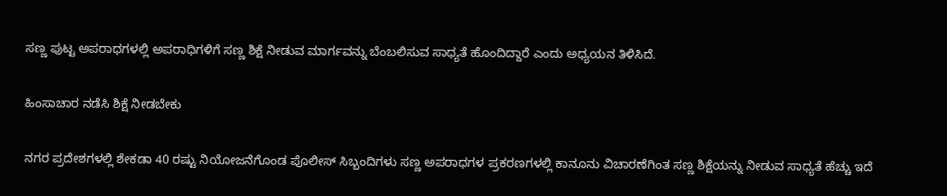ಸಣ್ಣ ಪುಟ್ಟ ಅಪರಾಧಗಳಲ್ಲಿ ಅಪರಾಧಿಗಳಿಗೆ ಸಣ್ಣ ಶಿಕ್ಷೆ ನೀಡುವ ಮಾರ್ಗವನ್ನು ಬೆಂಬಲಿಸುವ ಸಾಧ್ಯತೆ ಹೊಂದಿದ್ದಾರೆ ಎಂದು ಅಧ್ಯಯನ ತಿಳಿಸಿದೆ.

ಹಿಂಸಾಚಾರ ನಡೆಸಿ ಶಿಕ್ಷೆ ನೀಡಬೇಕು

ನಗರ ಪ್ರದೇಶಗಳಲ್ಲಿ ಶೇಕಡಾ 40 ರಷ್ಟು ನಿಯೋಜನೆಗೊಂಡ ಪೊಲೀಸ್ ಸಿಬ್ಬಂದಿಗಳು ಸಣ್ಣ ಅಪರಾಧಗಳ ಪ್ರಕರಣಗಳಲ್ಲಿ ಕಾನೂನು ವಿಚಾರಣೆಗಿಂತ ಸಣ್ಣ ಶಿಕ್ಷೆಯನ್ನು ನೀಡುವ ಸಾಧ್ಯತೆ ಹೆಚ್ಚು ಇದೆ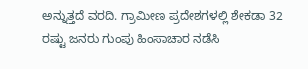ಅನ್ನುತ್ತದೆ ವರದಿ. ಗ್ರಾಮೀಣ ಪ್ರದೇಶಗಳಲ್ಲಿ ಶೇಕಡಾ 32 ರಷ್ಟು ಜನರು ಗುಂಪು ಹಿಂಸಾಚಾರ ನಡೆಸಿ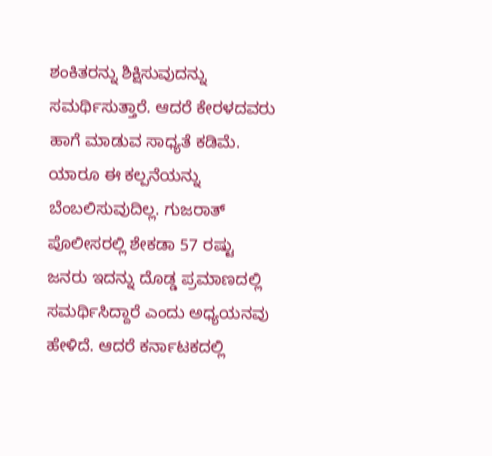ಶಂಕಿತರನ್ನು ಶಿಕ್ಷಿಸುವುದನ್ನು ಸಮರ್ಥಿಸುತ್ತಾರೆ. ಆದರೆ ಕೇರಳದವರು ಹಾಗೆ ಮಾಡುವ ಸಾಧ್ಯತೆ ಕಡಿಮೆ. ಯಾರೂ ಈ ಕಲ್ಪನೆಯನ್ನು ಬೆಂಬಲಿಸುವುದಿಲ್ಲ. ಗುಜರಾತ್ ಪೊಲೀಸರಲ್ಲಿ ಶೇಕಡಾ 57 ರಷ್ಟು ಜನರು ಇದನ್ನು ದೊಡ್ಡ ಪ್ರಮಾಣದಲ್ಲಿ ಸಮರ್ಥಿಸಿದ್ದಾರೆ ಎಂದು ಅಧ್ಯಯನವು ಹೇಳಿದೆ. ಆದರೆ ಕರ್ನಾಟಕದಲ್ಲಿ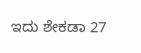ಇದು ಶೇಕಡಾ 27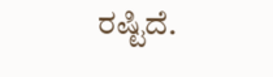ರಷ್ಟಿದೆ.